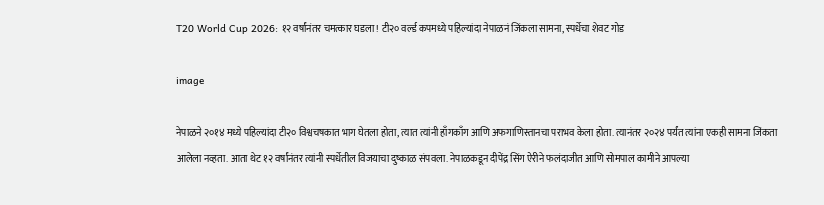T20 World Cup 2026: १२ वर्षांनंतर चमत्कार घडला! टी२० वर्ल्ड कपमध्ये पहिल्यांदा नेपाळनं जिंकला सामना, स्पर्धेचा शेवट गोड

image

नेपाळने २०१४ मध्ये पहिल्यांदा टी२० विश्वचषकात भाग घेतला होता, त्यात त्यांनी हाँगकाँग आणि अफगाणिस्तानचा पराभव केला होता. त्यानंतर २०२४ पर्यंत त्यांना एकही सामना जिंकता आलेला नव्हता. आता थेट १२ वर्षांनंतर त्यांनी स्पर्धेतील विजयाचा दुष्काळ संपवला. नेपाळकडून दीपेंद्र सिंग ऐरीने फलंदाजीत आणि सोमपाल कामीने आपल्या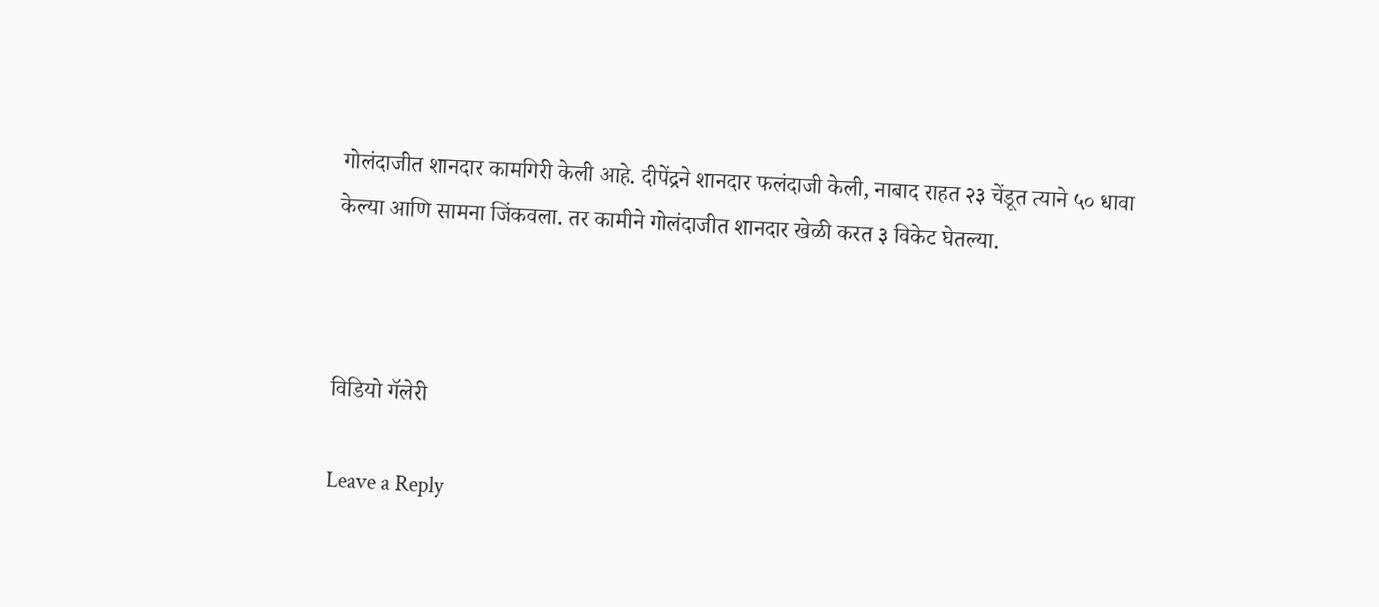गोलंदाजीत शानदार कामगिरी केली आहे. दीपेंद्रने शानदार फलंदाजी केली, नाबाद राहत २३ चेंडूत त्याने ५० धावा केल्या आणि सामना जिंकवला. तर कामीने गोलंदाजीत शानदार खेळी करत ३ विकेट घेतल्या.



विडियो गॅलेरी

Leave a Reply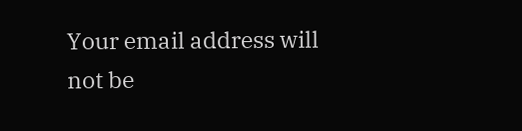Your email address will not be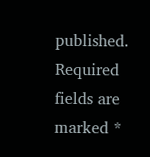published. Required fields are marked *